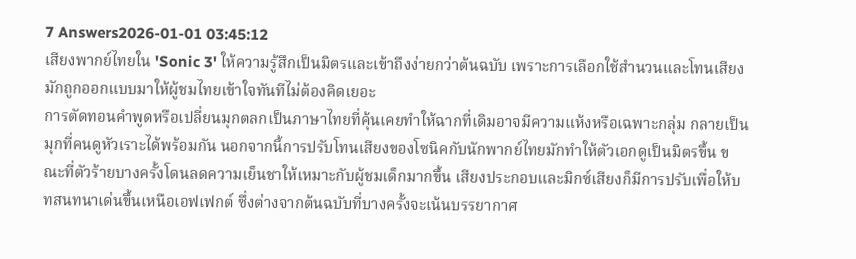7 Answers2026-01-01 03:45:12
เสียงพากย์ไทยใน 'Sonic 3' ให้ความรู้สึกเป็นมิตรและเข้าถึงง่ายกว่าต้นฉบับ เพราะการเลือกใช้สำนวนและโทนเสียงมักถูกออกแบบมาให้ผู้ชมไทยเข้าใจทันทีไม่ต้องคิดเยอะ
การตัดทอนคำพูดหรือเปลี่ยนมุกตลกเป็นภาษาไทยที่คุ้นเคยทำให้ฉากที่เดิมอาจมีความแห้งหรือเฉพาะกลุ่ม กลายเป็นมุกที่คนดูหัวเราะได้พร้อมกัน นอกจากนี้การปรับโทนเสียงของโซนิคกับนักพากย์ไทยมักทำให้ตัวเอกดูเป็นมิตรขึ้น ขณะที่ตัวร้ายบางครั้งโดนลดความเย็นชาให้เหมาะกับผู้ชมเด็กมากขึ้น เสียงประกอบและมิกซ์เสียงก็มีการปรับเพื่อให้บทสนทนาเด่นขึ้นเหนือเอฟเฟกต์ ซึ่งต่างจากต้นฉบับที่บางครั้งจะเน้นบรรยากาศ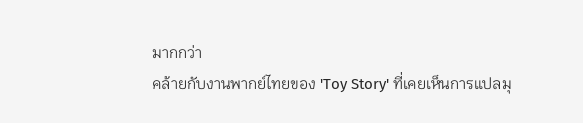มากกว่า
คล้ายกับงานพากย์ไทยของ 'Toy Story' ที่เคยเห็นการแปลมุ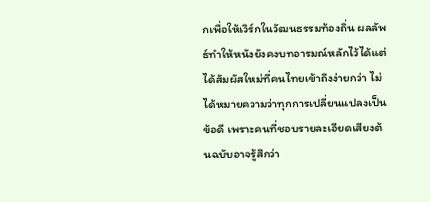กเพื่อให้เวิร์กในวัฒนธรรมท้องถิ่น ผลลัพธ์ทำให้หนังยังคงบทอารมณ์หลักไว้ได้แต่ได้สัมผัสใหม่ที่คนไทยเข้าถึงง่ายกว่า ไม่ได้หมายความว่าทุกการเปลี่ยนแปลงเป็นข้อดี เพราะคนที่ชอบรายละเอียดเสียงต้นฉบับอาจรู้สึกว่า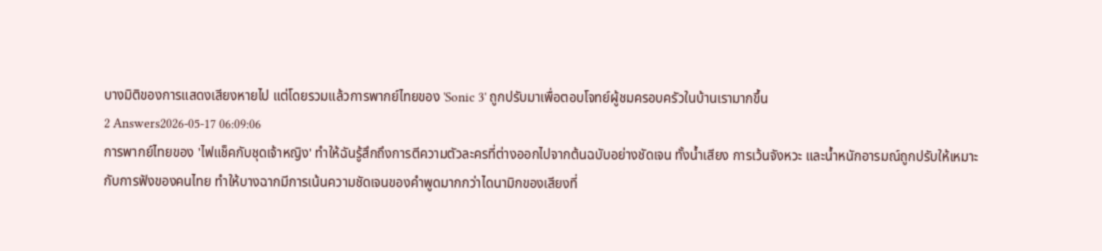บางมิติของการแสดงเสียงหายไป แต่โดยรวมแล้วการพากย์ไทยของ 'Sonic 3' ถูกปรับมาเพื่อตอบโจทย์ผู้ชมครอบครัวในบ้านเรามากขึ้น
2 Answers2026-05-17 06:09:06
การพากย์ไทยของ 'ไฟแช็คกับชุดเจ้าหญิง' ทำให้ฉันรู้สึกถึงการตีความตัวละครที่ต่างออกไปจากต้นฉบับอย่างชัดเจน ทั้งน้ำเสียง การเว้นจังหวะ และน้ำหนักอารมณ์ถูกปรับให้เหมาะกับการฟังของคนไทย ทำให้บางฉากมีการเน้นความชัดเจนของคำพูดมากกว่าไดนามิกของเสียงที่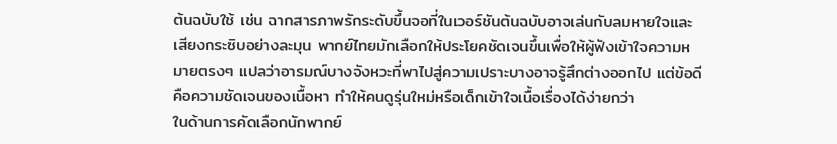ต้นฉบับใช้ เช่น ฉากสารภาพรักระดับขึ้นจอที่ในเวอร์ชันต้นฉบับอาจเล่นกับลมหายใจและเสียงกระซิบอย่างละมุน พากย์ไทยมักเลือกให้ประโยคชัดเจนขึ้นเพื่อให้ผู้ฟังเข้าใจความหมายตรงๆ แปลว่าอารมณ์บางจังหวะที่พาไปสู่ความเปราะบางอาจรู้สึกต่างออกไป แต่ข้อดีคือความชัดเจนของเนื้อหา ทำให้คนดูรุ่นใหม่หรือเด็กเข้าใจเนื้อเรื่องได้ง่ายกว่า
ในด้านการคัดเลือกนักพากย์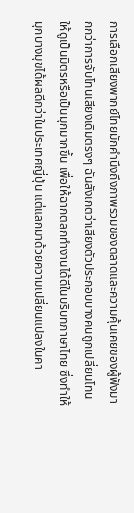การเลือกเสียงพากย์ไทยมักคำนึงถึงภาพรวมของตลาดและความคุ้นเคยของผู้ฟังมากกว่าการจับโทนเสียงเดิมตรงๆ ฉันสังเกตว่าเสียงตัวประกอบบางคนถูกเปลี่ยนโทนให้ดูเป็นมิตรหรือเป็นมุกมากขึ้น เพื่อให้ฉากตลกทำงานได้ดีในบริบทภาษาไทย ซึ่งทำให้มุกบางมุขได้ผลดีกว่าในประเทศญี่ปุ่น แต่แลกมาด้วยความเปลี่ยนแปลงในคา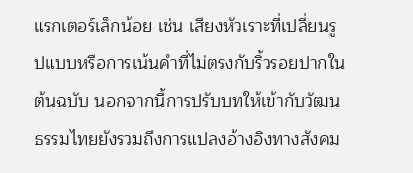แรกเตอร์เล็กน้อย เช่น เสียงหัวเราะที่เปลี่ยนรูปแบบหรือการเน้นคำที่ไม่ตรงกับริ้วรอยปากในต้นฉบับ นอกจากนี้การปรับบทให้เข้ากับวัฒนธรรมไทยยังรวมถึงการแปลงอ้างอิงทางสังคม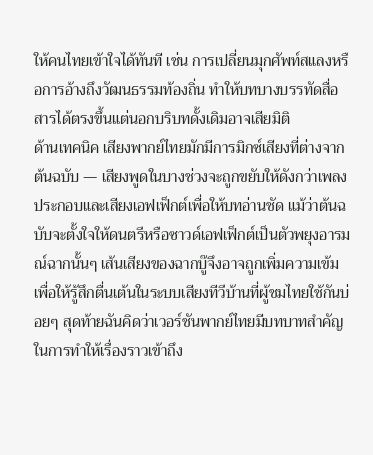ให้คนไทยเข้าใจได้ทันที เช่น การเปลี่ยนมุกศัพท์สแลงหรือการอ้างถึงวัฒนธรรมท้องถิ่น ทำให้บทบางบรรทัดสื่อสารได้ตรงขึ้นแต่นอกบริบทดั้งเดิมอาจเสียมิติ
ด้านเทคนิค เสียงพากย์ไทยมักมีการมิกซ์เสียงที่ต่างจากต้นฉบับ — เสียงพูดในบางช่วงจะถูกขยับให้ดังกว่าเพลงประกอบและเสียงเอฟเฟ็กต์เพื่อให้บทอ่านชัด แม้ว่าต้นฉบับจะตั้งใจให้ดนตรีหรือซาวด์เอฟเฟ็กต์เป็นตัวพยุงอารมณ์ฉากนั้นๆ เส้นเสียงของฉากบู๊จึงอาจถูกเพิ่มความเข้ม เพื่อให้รู้สึกตื่นเต้นในระบบเสียงทีวีบ้านที่ผู้ชมไทยใช้กันบ่อยๆ สุดท้ายฉันคิดว่าเวอร์ชันพากย์ไทยมีบทบาทสำคัญในการทำให้เรื่องราวเข้าถึง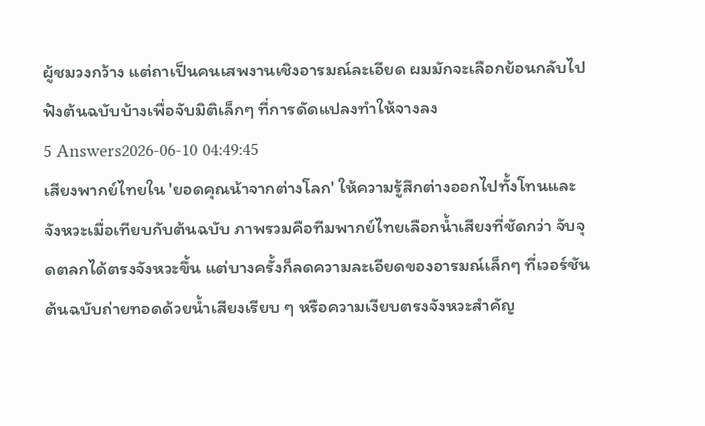ผู้ชมวงกว้าง แต่ถาเป็นคนเสพงานเชิงอารมณ์ละเอียด ผมมักจะเลือกย้อนกลับไปฟังต้นฉบับบ้างเพื่อจับมิติเล็กๆ ที่การดัดแปลงทำให้จางลง
5 Answers2026-06-10 04:49:45
เสียงพากย์ไทยใน 'ยอดคุณน้าจากต่างโลก' ให้ความรู้สึกต่างออกไปทั้งโทนและจังหวะเมื่อเทียบกับต้นฉบับ ภาพรวมคือทีมพากย์ไทยเลือกน้ำเสียงที่ชัดกว่า จับจุดตลกได้ตรงจังหวะขึ้น แต่บางครั้งก็ลดความละเอียดของอารมณ์เล็กๆ ที่เวอร์ชันต้นฉบับถ่ายทอดด้วยน้ำเสียงเรียบ ๆ หรือความเงียบตรงจังหวะสำคัญ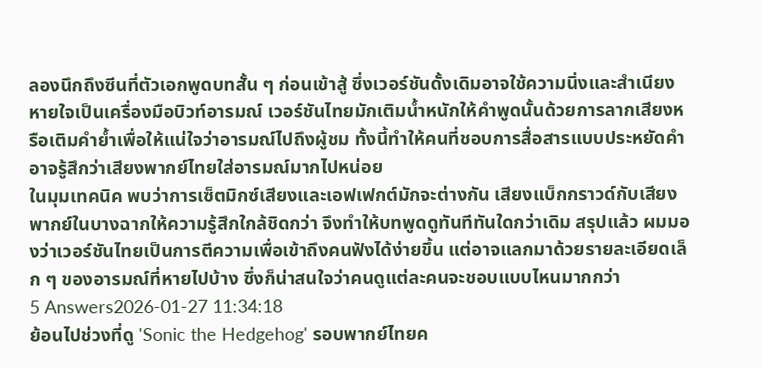ลองนึกถึงซีนที่ตัวเอกพูดบทสั้น ๆ ก่อนเข้าสู้ ซึ่งเวอร์ชันดั้งเดิมอาจใช้ความนิ่งและสำเนียงหายใจเป็นเครื่องมือบิวท์อารมณ์ เวอร์ชันไทยมักเติมน้ำหนักให้คำพูดนั้นด้วยการลากเสียงหรือเติมคำย้ำเพื่อให้แน่ใจว่าอารมณ์ไปถึงผู้ชม ทั้งนี้ทำให้คนที่ชอบการสื่อสารแบบประหยัดคำอาจรู้สึกว่าเสียงพากย์ไทยใส่อารมณ์มากไปหน่อย
ในมุมเทคนิค พบว่าการเซ็ตมิกซ์เสียงและเอฟเฟกต์มักจะต่างกัน เสียงแบ็กกราวด์กับเสียงพากย์ในบางฉากให้ความรู้สึกใกล้ชิดกว่า จึงทำให้บทพูดดูทันทีทันใดกว่าเดิม สรุปแล้ว ผมมองว่าเวอร์ชันไทยเป็นการตีความเพื่อเข้าถึงคนฟังได้ง่ายขึ้น แต่อาจแลกมาด้วยรายละเอียดเล็ก ๆ ของอารมณ์ที่หายไปบ้าง ซึ่งก็น่าสนใจว่าคนดูแต่ละคนจะชอบแบบไหนมากกว่า
5 Answers2026-01-27 11:34:18
ย้อนไปช่วงที่ดู 'Sonic the Hedgehog' รอบพากย์ไทยค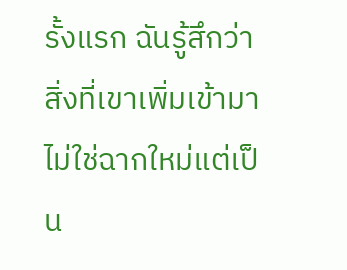รั้งแรก ฉันรู้สึกว่าสิ่งที่เขาเพิ่มเข้ามาไม่ใช่ฉากใหม่แต่เป็น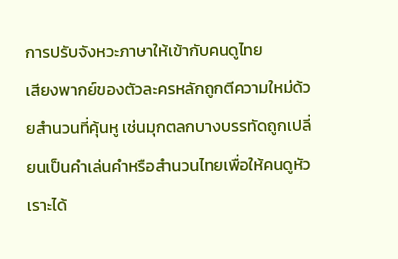การปรับจังหวะภาษาให้เข้ากับคนดูไทย
เสียงพากย์ของตัวละครหลักถูกตีความใหม่ด้วยสำนวนที่คุ้นหู เช่นมุกตลกบางบรรทัดถูกเปลี่ยนเป็นคำเล่นคำหรือสำนวนไทยเพื่อให้คนดูหัวเราะได้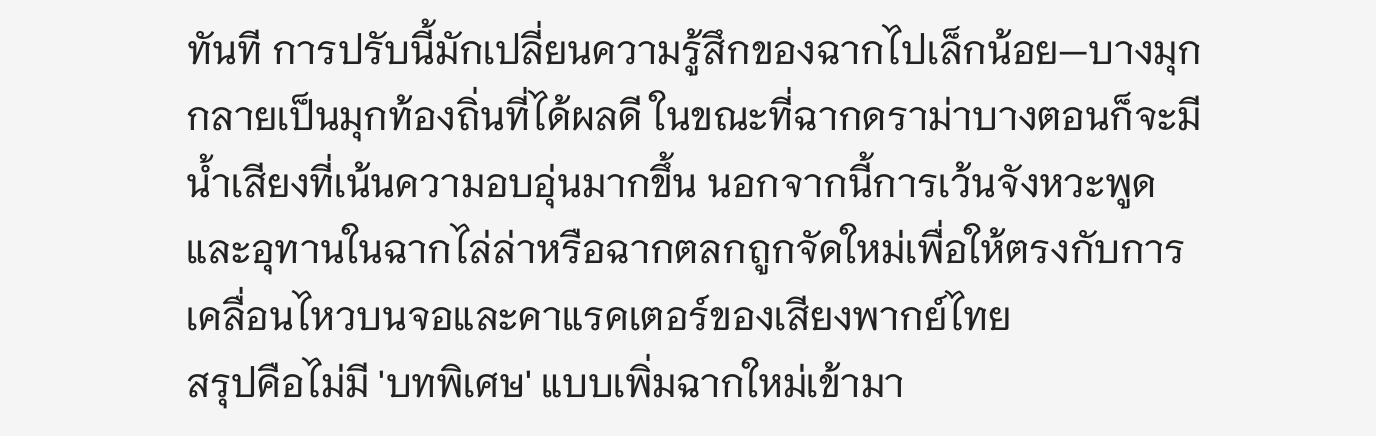ทันที การปรับนี้มักเปลี่ยนความรู้สึกของฉากไปเล็กน้อย—บางมุกกลายเป็นมุกท้องถิ่นที่ได้ผลดี ในขณะที่ฉากดราม่าบางตอนก็จะมีน้ำเสียงที่เน้นความอบอุ่นมากขึ้น นอกจากนี้การเว้นจังหวะพูดและอุทานในฉากไล่ล่าหรือฉากตลกถูกจัดใหม่เพื่อให้ตรงกับการเคลื่อนไหวบนจอและคาแรคเตอร์ของเสียงพากย์ไทย
สรุปคือไม่มี 'บทพิเศษ' แบบเพิ่มฉากใหม่เข้ามา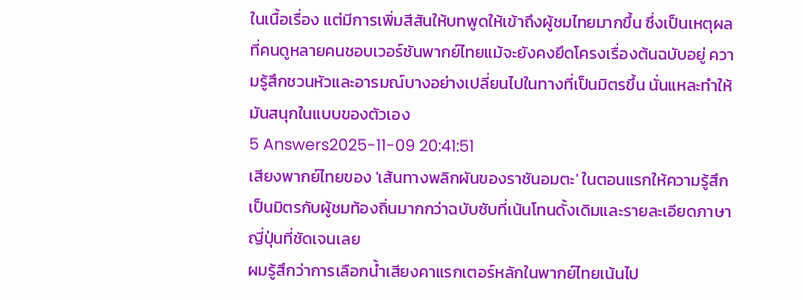ในเนื้อเรื่อง แต่มีการเพิ่มสีสันให้บทพูดให้เข้าถึงผู้ชมไทยมากขึ้น ซึ่งเป็นเหตุผลที่คนดูหลายคนชอบเวอร์ชันพากย์ไทยแม้จะยังคงยึดโครงเรื่องต้นฉบับอยู่ ความรู้สึกชวนหัวและอารมณ์บางอย่างเปลี่ยนไปในทางที่เป็นมิตรขึ้น นั่นแหละทำให้มันสนุกในแบบของตัวเอง
5 Answers2025-11-09 20:41:51
เสียงพากย์ไทยของ 'เส้นทางพลิกผันของราชันอมตะ' ในตอนแรกให้ความรู้สึกเป็นมิตรกับผู้ชมท้องถิ่นมากกว่าฉบับซับที่เน้นโทนดั้งเดิมและรายละเอียดภาษาญี่ปุ่นที่ชัดเจนเลย
ผมรู้สึกว่าการเลือกน้ำเสียงคาแรกเตอร์หลักในพากย์ไทยเน้นไป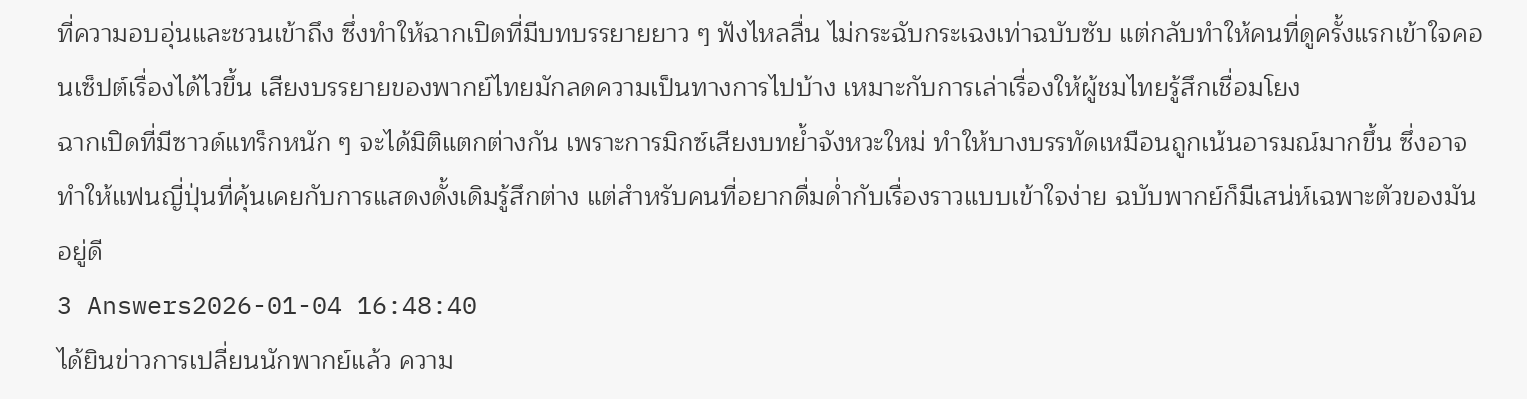ที่ความอบอุ่นและชวนเข้าถึง ซึ่งทำให้ฉากเปิดที่มีบทบรรยายยาว ๆ ฟังไหลลื่น ไม่กระฉับกระเฉงเท่าฉบับซับ แต่กลับทำให้คนที่ดูครั้งแรกเข้าใจคอนเซ็ปต์เรื่องได้ไวขึ้น เสียงบรรยายของพากย์ไทยมักลดความเป็นทางการไปบ้าง เหมาะกับการเล่าเรื่องให้ผู้ชมไทยรู้สึกเชื่อมโยง
ฉากเปิดที่มีซาวด์แทร็กหนัก ๆ จะได้มิติแตกต่างกัน เพราะการมิกซ์เสียงบทย้ำจังหวะใหม่ ทำให้บางบรรทัดเหมือนถูกเน้นอารมณ์มากขึ้น ซึ่งอาจทำให้แฟนญี่ปุ่นที่คุ้นเคยกับการแสดงดั้งเดิมรู้สึกต่าง แต่สำหรับคนที่อยากดื่มด่ำกับเรื่องราวแบบเข้าใจง่าย ฉบับพากย์ก็มีเสน่ห์เฉพาะตัวของมันอยู่ดี
3 Answers2026-01-04 16:48:40
ได้ยินข่าวการเปลี่ยนนักพากย์แล้ว ความ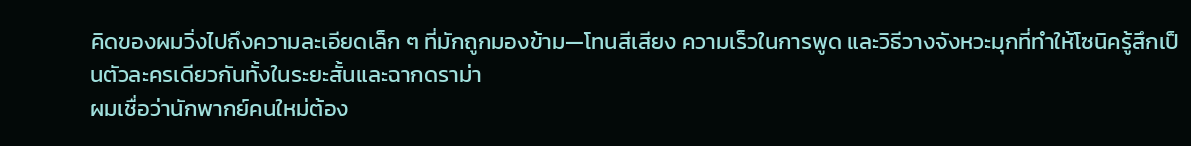คิดของผมวิ่งไปถึงความละเอียดเล็ก ๆ ที่มักถูกมองข้าม—โทนสีเสียง ความเร็วในการพูด และวิธีวางจังหวะมุกที่ทำให้โซนิครู้สึกเป็นตัวละครเดียวกันทั้งในระยะสั้นและฉากดราม่า
ผมเชื่อว่านักพากย์คนใหม่ต้อง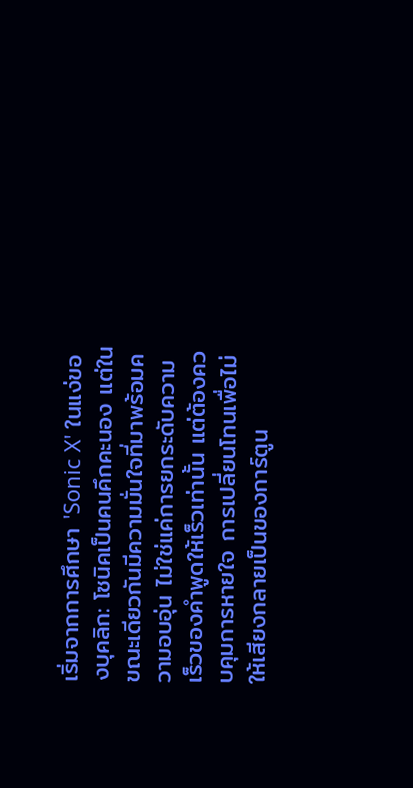เริ่มจากการศึกษา 'Sonic X' ในแง่ของบุคลิก: โซนิคเป็นคนคึกคะนอง แต่ในขณะเดียวกันมีความมั่นใจที่มาพร้อมความอบอุ่น ไม่ใช่แค่การยกระดับความเร็วของคำพูดให้เร็วเท่านั้น แต่ต้องควบคุมการหายใจ การเปลี่ยนโทนเพื่อไม่ให้เสียงกลายเป็นของการ์ตูน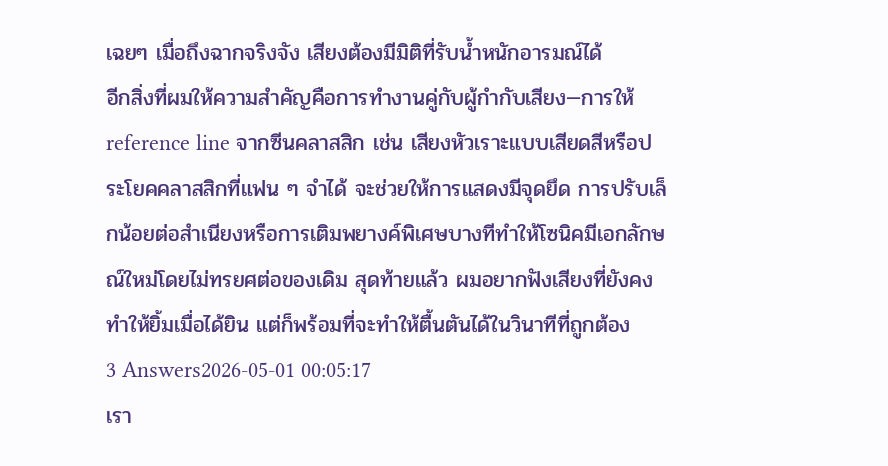เฉยๆ เมื่อถึงฉากจริงจัง เสียงต้องมีมิติที่รับน้ำหนักอารมณ์ได้
อีกสิ่งที่ผมให้ความสำคัญคือการทำงานคู่กับผู้กำกับเสียง—การให้ reference line จากซีนคลาสสิก เช่น เสียงหัวเราะแบบเสียดสีหรือประโยคคลาสสิกที่แฟน ๆ จำได้ จะช่วยให้การแสดงมีจุดยึด การปรับเล็กน้อยต่อสำเนียงหรือการเติมพยางค์พิเศษบางทีทำให้โซนิคมีเอกลักษณ์ใหม่โดยไม่ทรยศต่อของเดิม สุดท้ายแล้ว ผมอยากฟังเสียงที่ยังคงทำให้ยิ้มเมื่อได้ยิน แต่ก็พร้อมที่จะทำให้ตื้นตันได้ในวินาทีที่ถูกต้อง
3 Answers2026-05-01 00:05:17
เรา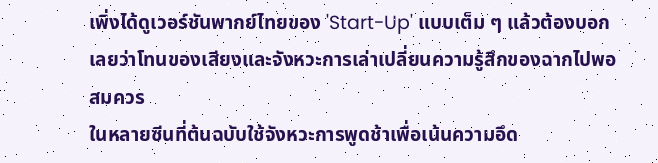เพิ่งได้ดูเวอร์ชันพากย์ไทยของ 'Start-Up' แบบเต็ม ๆ แล้วต้องบอกเลยว่าโทนของเสียงและจังหวะการเล่าเปลี่ยนความรู้สึกของฉากไปพอสมควร
ในหลายซีนที่ต้นฉบับใช้จังหวะการพูดช้าเพื่อเน้นความอึด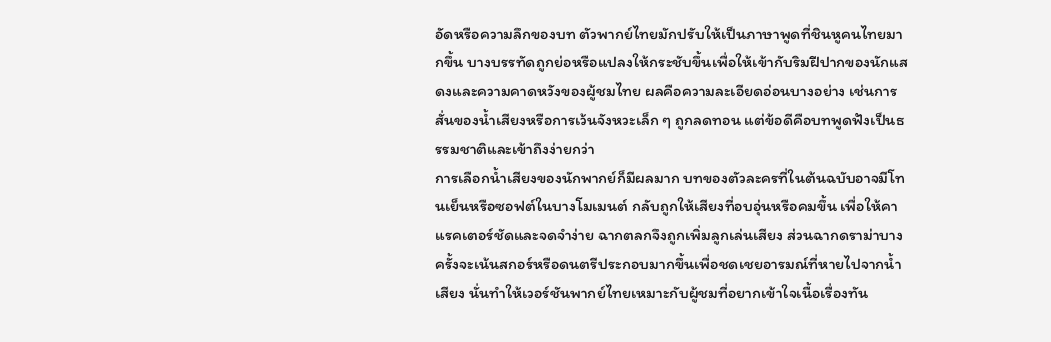อัดหรือความลึกของบท ตัวพากย์ไทยมักปรับให้เป็นภาษาพูดที่ชินหูคนไทยมากขึ้น บางบรรทัดถูกย่อหรือแปลงให้กระชับขึ้นเพื่อให้เข้ากับริมฝีปากของนักแสดงและความคาดหวังของผู้ชมไทย ผลคือความละเอียดอ่อนบางอย่าง เช่นการสั่นของน้ำเสียงหรือการเว้นจังหวะเล็ก ๆ ถูกลดทอน แต่ข้อดีคือบทพูดฟังเป็นธรรมชาติและเข้าถึงง่ายกว่า
การเลือกน้ำเสียงของนักพากย์ก็มีผลมาก บทของตัวละครที่ในต้นฉบับอาจมีโทนเย็นหรือซอฟต์ในบางโมเมนต์ กลับถูกให้เสียงที่อบอุ่นหรือคมขึ้น เพื่อให้คาแรคเตอร์ชัดและจดจำง่าย ฉากตลกจึงถูกเพิ่มลูกเล่นเสียง ส่วนฉากดราม่าบางครั้งจะเน้นสกอร์หรือดนตรีประกอบมากขึ้นเพื่อชดเชยอารมณ์ที่หายไปจากน้ำเสียง นั่นทำให้เวอร์ชันพากย์ไทยเหมาะกับผู้ชมที่อยากเข้าใจเนื้อเรื่องทัน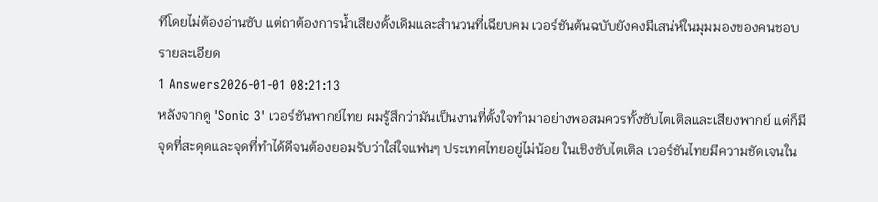ทีโดยไม่ต้องอ่านซับ แต่ถาต้องการน้ำเสียงดั้งเดิมและสำนวนที่เฉียบคม เวอร์ชันต้นฉบับยังคงมีเสน่ห์ในมุมมองของคนชอบรายละเอียด
1 Answers2026-01-01 08:21:13
หลังจากดู 'Sonic 3' เวอร์ชันพากย์ไทย ผมรู้สึกว่ามันเป็นงานที่ตั้งใจทำมาอย่างพอสมควรทั้งซับไตเติลและเสียงพากย์ แต่ก็มีจุดที่สะดุดและจุดที่ทำได้ดีจนต้องยอมรับว่าใส่ใจแฟนๆ ประเทศไทยอยู่ไม่น้อย ในเชิงซับไตเติล เวอร์ชันไทยมีความชัดเจนใน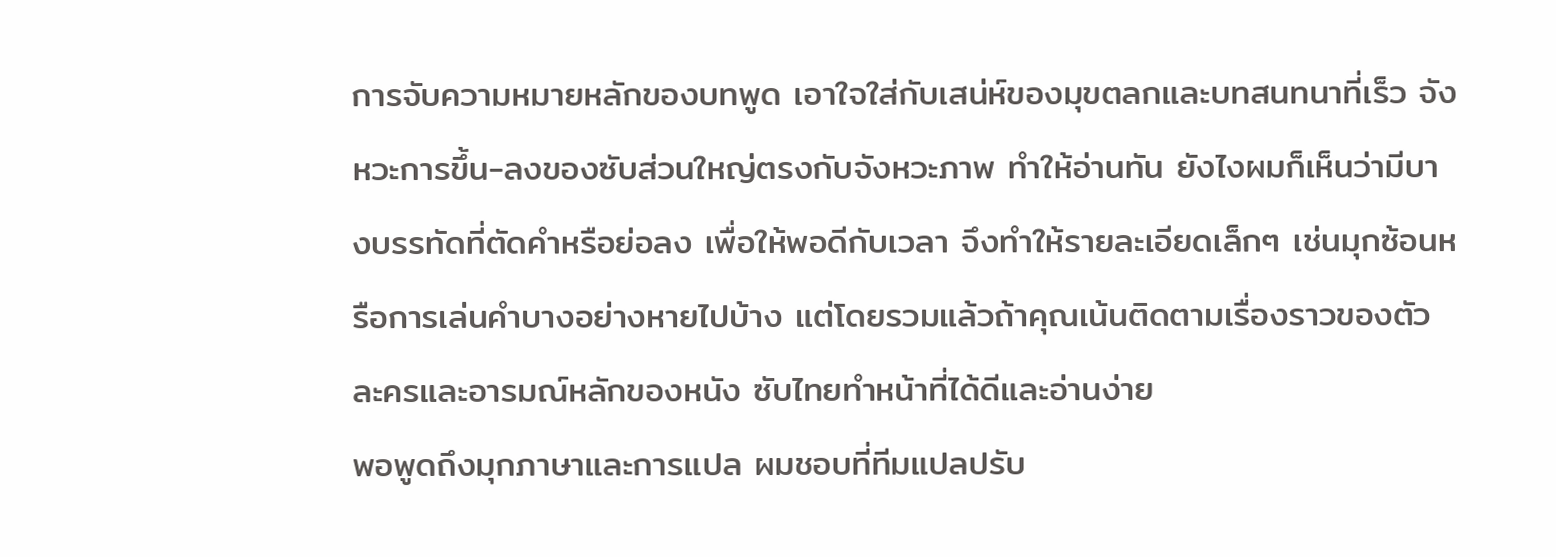การจับความหมายหลักของบทพูด เอาใจใส่กับเสน่ห์ของมุขตลกและบทสนทนาที่เร็ว จังหวะการขึ้น-ลงของซับส่วนใหญ่ตรงกับจังหวะภาพ ทำให้อ่านทัน ยังไงผมก็เห็นว่ามีบางบรรทัดที่ตัดคำหรือย่อลง เพื่อให้พอดีกับเวลา จึงทำให้รายละเอียดเล็กๆ เช่นมุกซ้อนหรือการเล่นคำบางอย่างหายไปบ้าง แต่โดยรวมแล้วถ้าคุณเน้นติดตามเรื่องราวของตัวละครและอารมณ์หลักของหนัง ซับไทยทำหน้าที่ได้ดีและอ่านง่าย
พอพูดถึงมุกภาษาและการแปล ผมชอบที่ทีมแปลปรับ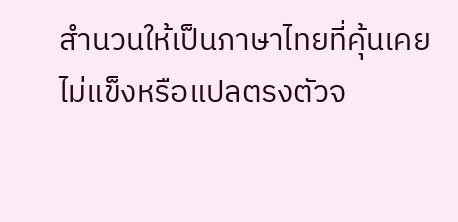สำนวนให้เป็นภาษาไทยที่คุ้นเคย ไม่แข็งหรือแปลตรงตัวจ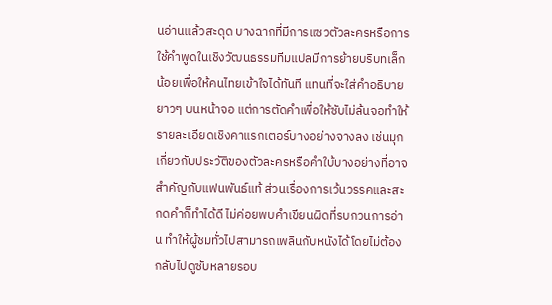นอ่านแล้วสะดุด บางฉากที่มีการแซวตัวละครหรือการใช้คำพูดในเชิงวัฒนธรรมทีมแปลมีการย้ายบริบทเล็กน้อยเพื่อให้คนไทยเข้าใจได้ทันที แทนที่จะใส่คำอธิบายยาวๆ บนหน้าจอ แต่การตัดคำเพื่อให้ซับไม่ล้นจอทำให้รายละเอียดเชิงคาแรกเตอร์บางอย่างจางลง เช่นมุกเกี่ยวกับประวัติของตัวละครหรือคำใบ้บางอย่างที่อาจสำคัญกับแฟนพันธ์แท้ ส่วนเรื่องการเว้นวรรคและสะกดคำก็ทำได้ดี ไม่ค่อยพบคำเขียนผิดที่รบกวนการอ่าน ทำให้ผู้ชมทั่วไปสามารถเพลินกับหนังได้โดยไม่ต้องกลับไปดูซับหลายรอบ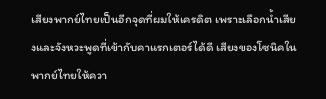เสียงพากย์ไทยเป็นอีกจุดที่ผมให้เครดิต เพราะเลือกน้ำเสียงและจังหวะพูดที่เข้ากับคาแรกเตอร์ได้ดี เสียงของโซนิคในพากย์ไทยให้ควา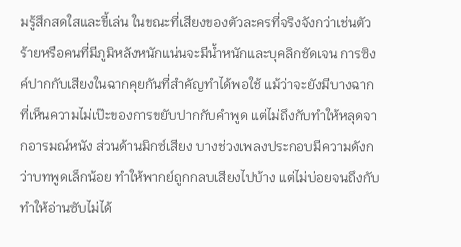มรู้สึกสดใสและขี้เล่น ในขณะที่เสียงของตัวละครที่จริงจังกว่าเช่นตัวร้ายหรือคนที่มีภูมิหลังหนักแน่นจะมีน้ำหนักและบุคลิกชัดเจน การซิงค์ปากกับเสียงในฉากคุยกันที่สำคัญทำได้พอใช้ แม้ว่าจะยังมีบางฉากที่เห็นความไม่เป๊ะของการขยับปากกับคำพูด แต่ไม่ถึงกับทำให้หลุดจากอารมณ์หนัง ส่วนด้านมิกซ์เสียง บางช่วงเพลงประกอบมีความดังกว่าบทพูดเล็กน้อย ทำให้พากย์ถูกกลบเสียงไปบ้าง แต่ไม่บ่อยจนถึงกับทำให้อ่านซับไม่ได้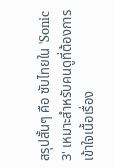สรุปสั้นๆ คือ ซับไทยใน 'Sonic 3' เหมาะสำหรับคนดูที่ต้องการเข้าใจเนื้อเรื่อง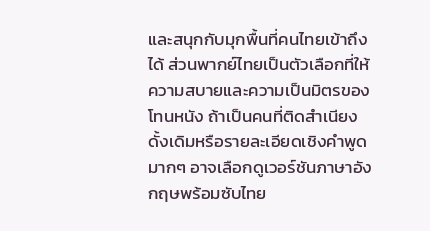และสนุกกับมุกพื้นที่คนไทยเข้าถึงได้ ส่วนพากย์ไทยเป็นตัวเลือกที่ให้ความสบายและความเป็นมิตรของโทนหนัง ถ้าเป็นคนที่ติดสำเนียงดั้งเดิมหรือรายละเอียดเชิงคำพูดมากๆ อาจเลือกดูเวอร์ชันภาษาอังกฤษพร้อมซับไทย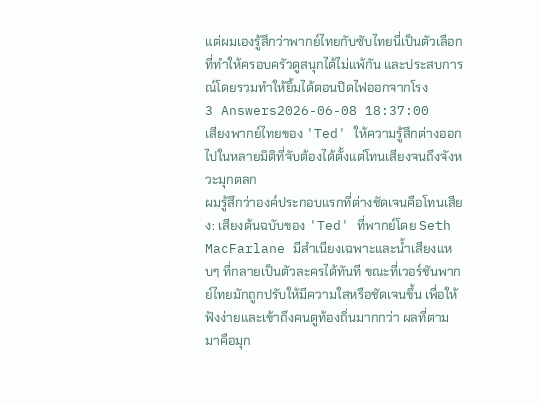แต่ผมเองรู้สึกว่าพากย์ไทยกับซับไทยนี่เป็นตัวเลือกที่ทำให้ครอบครัวดูสนุกได้ไม่แพ้กัน และประสบการณ์โดยรวมทำให้ยิ้มได้ตอนปิดไฟออกจากโรง
3 Answers2026-06-08 18:37:00
เสียงพากย์ไทยของ 'Ted' ให้ความรู้สึกต่างออกไปในหลายมิติที่จับต้องได้ตั้งแต่โทนเสียงจนถึงจังหวะมุกตลก
ผมรู้สึกว่าองค์ประกอบแรกที่ต่างชัดเจนคือโทนเสียง: เสียงต้นฉบับของ 'Ted' ที่พากย์โดย Seth MacFarlane มีสำเนียงเฉพาะและน้ำเสียงแหบๆ ที่กลายเป็นตัวละครได้ทันที ขณะที่เวอร์ชันพากย์ไทยมักถูกปรับให้มีความใสหรือชัดเจนขึ้น เพื่อให้ฟังง่ายและเข้าถึงคนดูท้องถิ่นมากกว่า ผลที่ตามมาคือมุก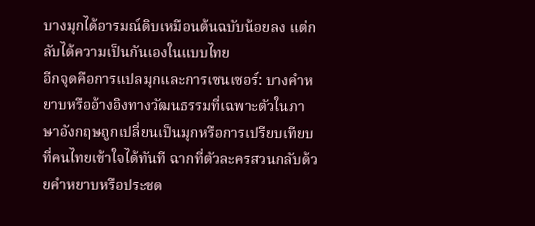บางมุกได้อารมณ์ดิบเหมือนต้นฉบับน้อยลง แต่กลับได้ความเป็นกันเองในแบบไทย
อีกจุดคือการแปลมุกและการเซนเซอร์: บางคำหยาบหรืออ้างอิงทางวัฒนธรรมที่เฉพาะตัวในภาษาอังกฤษถูกเปลี่ยนเป็นมุกหรือการเปรียบเทียบที่คนไทยเข้าใจได้ทันที ฉากที่ตัวละครสวนกลับด้วยคำหยาบหรือประชด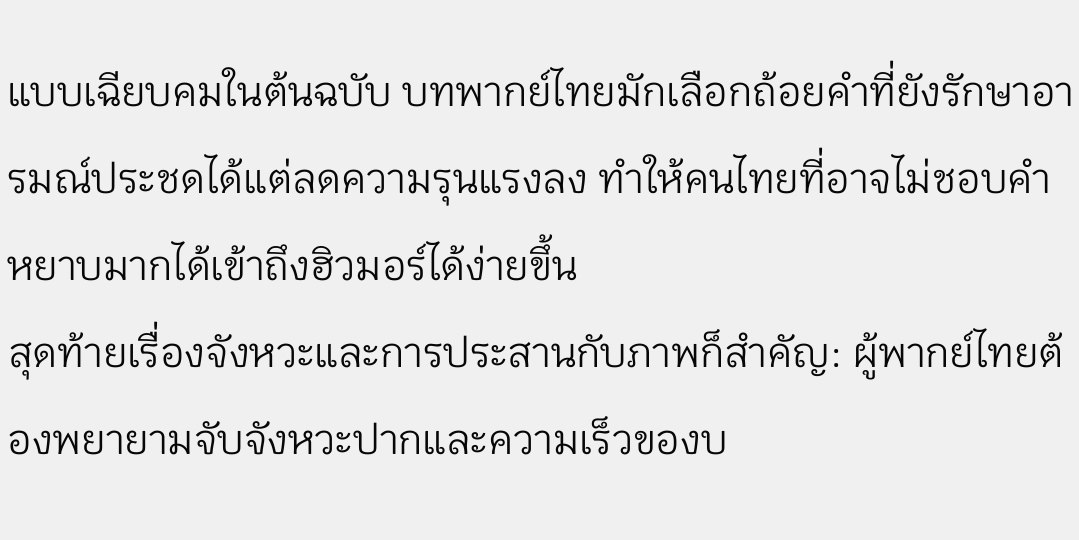แบบเฉียบคมในต้นฉบับ บทพากย์ไทยมักเลือกถ้อยคำที่ยังรักษาอารมณ์ประชดได้แต่ลดความรุนแรงลง ทำให้คนไทยที่อาจไม่ชอบคำหยาบมากได้เข้าถึงฮิวมอร์ได้ง่ายขึ้น
สุดท้ายเรื่องจังหวะและการประสานกับภาพก็สำคัญ: ผู้พากย์ไทยต้องพยายามจับจังหวะปากและความเร็วของบ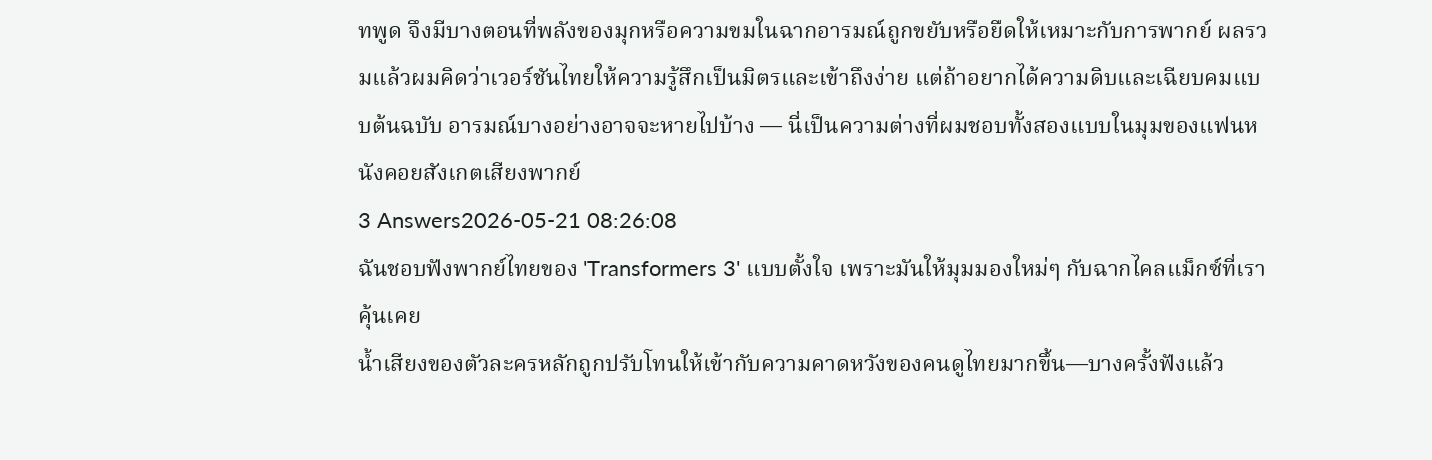ทพูด จึงมีบางตอนที่พลังของมุกหรือความขมในฉากอารมณ์ถูกขยับหรือยืดให้เหมาะกับการพากย์ ผลรวมแล้วผมคิดว่าเวอร์ชันไทยให้ความรู้สึกเป็นมิตรและเข้าถึงง่าย แต่ถ้าอยากได้ความดิบและเฉียบคมแบบต้นฉบับ อารมณ์บางอย่างอาจจะหายไปบ้าง — นี่เป็นความต่างที่ผมชอบทั้งสองแบบในมุมของแฟนหนังคอยสังเกตเสียงพากย์
3 Answers2026-05-21 08:26:08
ฉันชอบฟังพากย์ไทยของ 'Transformers 3' แบบตั้งใจ เพราะมันให้มุมมองใหม่ๆ กับฉากไคลแม็กซ์ที่เราคุ้นเคย
น้ำเสียงของตัวละครหลักถูกปรับโทนให้เข้ากับความคาดหวังของคนดูไทยมากขึ้น—บางครั้งฟังแล้ว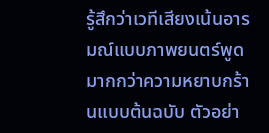รู้สึกว่าเวทีเสียงเน้นอารมณ์แบบภาพยนตร์พูดมากกว่าความหยาบกร้านแบบต้นฉบับ ตัวอย่า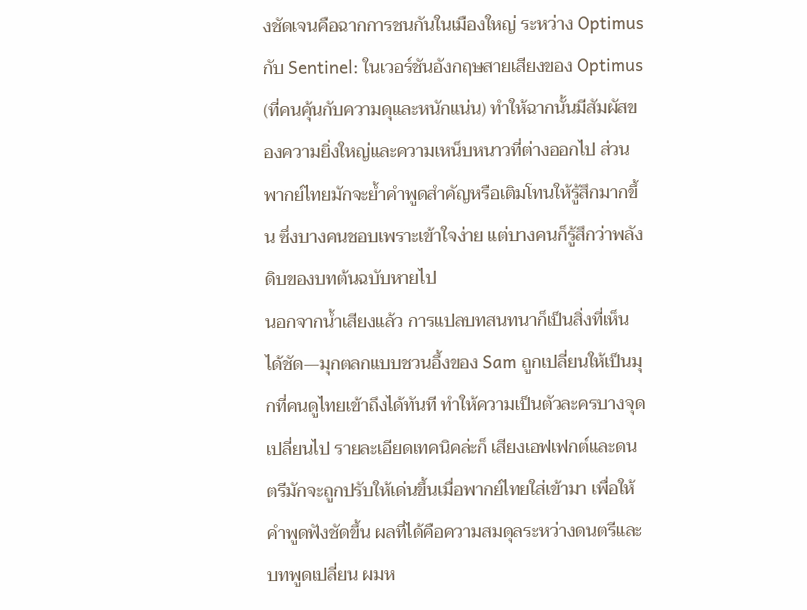งชัดเจนคือฉากการชนกันในเมืองใหญ่ ระหว่าง Optimus กับ Sentinel: ในเวอร์ชันอังกฤษสายเสียงของ Optimus (ที่คนคุ้นกับความดุและหนักแน่น) ทำให้ฉากนั้นมีสัมผัสของความยิ่งใหญ่และความเหน็บหนาวที่ต่างออกไป ส่วนพากย์ไทยมักจะย้ำคำพูดสำคัญหรือเติมโทนให้รู้สึกมากขึ้น ซึ่งบางคนชอบเพราะเข้าใจง่าย แต่บางคนก็รู้สึกว่าพลังดิบของบทต้นฉบับหายไป
นอกจากน้ำเสียงแล้ว การแปลบทสนทนาก็เป็นสิ่งที่เห็นได้ชัด—มุกตลกแบบชวนอึ้งของ Sam ถูกเปลี่ยนให้เป็นมุกที่คนดูไทยเข้าถึงได้ทันที ทำให้ความเป็นตัวละครบางจุดเปลี่ยนไป รายละเอียดเทคนิคล่ะก็ เสียงเอฟเฟกต์และดนตรีมักจะถูกปรับให้เด่นขึ้นเมื่อพากย์ไทยใส่เข้ามา เพื่อให้คำพูดฟังชัดขึ้น ผลที่ได้คือความสมดุลระหว่างดนตรีและบทพูดเปลี่ยน ผมห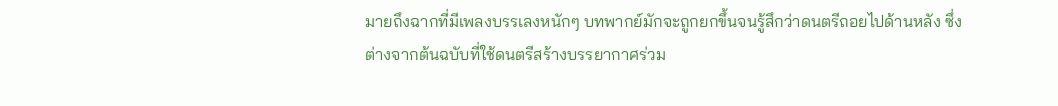มายถึงฉากที่มีเพลงบรรเลงหนักๆ บทพากย์มักจะถูกยกขึ้นจนรู้สึกว่าดนตรีถอยไปด้านหลัง ซึ่งต่างจากต้นฉบับที่ใช้ดนตรีสร้างบรรยากาศร่วม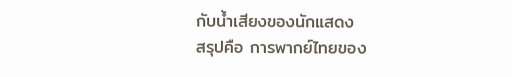กับน้ำเสียงของนักแสดง
สรุปคือ การพากย์ไทยของ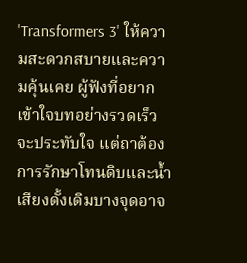'Transformers 3' ให้ความสะดวกสบายและความคุ้นเคย ผู้ฟังที่อยากเข้าใจบทอย่างรวดเร็วจะประทับใจ แต่ถาต้องการรักษาโทนดิบและน้ำเสียงดั้งเดิมบางจุดอาจ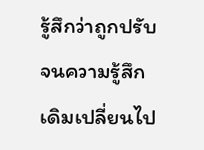รู้สึกว่าถูกปรับจนความรู้สึกเดิมเปลี่ยนไป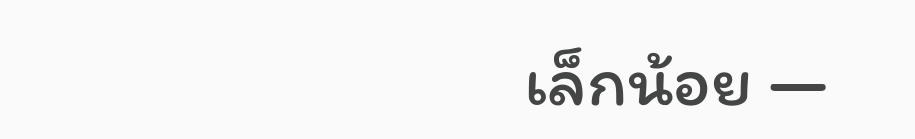เล็กน้อย —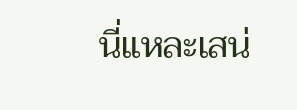นี่แหละเสน่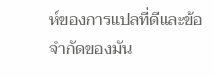ห์ของการแปลที่ดีและข้อจำกัดของมัน